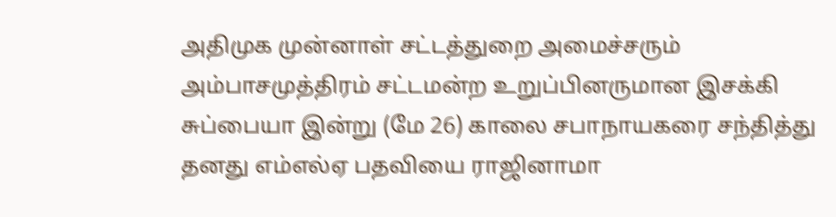அதிமுக முன்னாள் சட்டத்துறை அமைச்சரும் அம்பாசமுத்திரம் சட்டமன்ற உறுப்பினருமான இசக்கி சுப்பையா இன்று (மே 26) காலை சபாநாயகரை சந்தித்து தனது எம்எல்ஏ பதவியை ராஜினாமா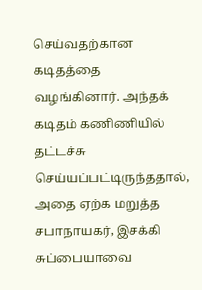செய்வதற்கான கடிதத்தை வழங்கினார். அந்தக் கடிதம் கணிணியில் தட்டச்சு செய்யப்பட்டிருந்ததால், அதை ஏற்க மறுத்த சபாநாயகர், இசக்கி சுப்பையாவை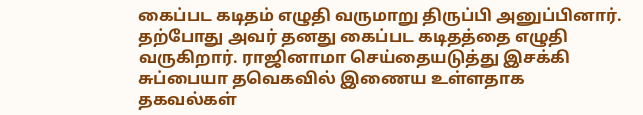கைப்பட கடிதம் எழுதி வருமாறு திருப்பி அனுப்பினார். தற்போது அவர் தனது கைப்பட கடிதத்தை எழுதி வருகிறார். ராஜினாமா செய்தையடுத்து இசக்கி சுப்பையா தவெகவில் இணைய உள்ளதாக தகவல்கள்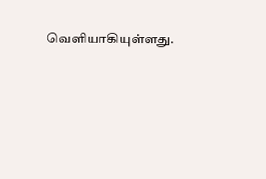வெளியாகியுள்ளது.